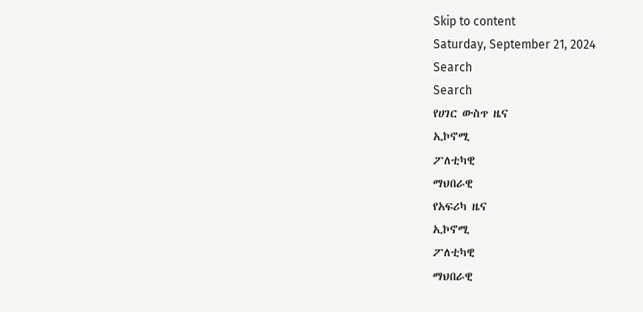Skip to content
Saturday, September 21, 2024
Search
Search
የሀገር ውስጥ ዜና
ኢኮኖሚ
ፖለቲካዊ
ማህበራዊ
የአፍሪካ ዜና
ኢኮኖሚ
ፖለቲካዊ
ማህበራዊ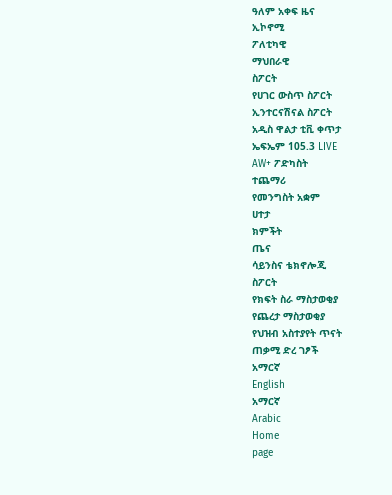ዓለም አቀፍ ዜና
ኢኮኖሚ
ፖለቲካዊ
ማህበራዊ
ስፖርት
የሀገር ውስጥ ስፖርት
ኢንተርናሽናል ስፖርት
አዲስ ዋልታ ቲቪ ቀጥታ
ኤፍኤም 105.3 LIVE
AW+ ፖድካስት
ተጨማሪ
የመንግስት አቋም
ሀተታ
ክምችት
ጤና
ሳይንስና ቴክኖሎጂ
ስፖርት
የክፍት ስራ ማስታወቂያ
የጨረታ ማስታወቂያ
የህዝብ አስተያየት ጥናት
ጠቃሚ ድረ ገፆች
አማርኛ
English
አማርኛ
Arabic
Home
page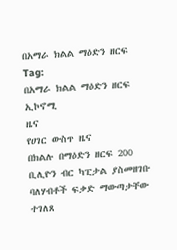በአማራ ክልል ማዕድን ዘርፍ
Tag:
በአማራ ክልል ማዕድን ዘርፍ
ኢኮኖሚ
ዜና
የሀገር ውስጥ ዜና
በክልሉ በማዕድን ዘርፍ 200 ቢሊዮን ብር ካፒታል ያስመዘገቡ ባለሃብቶች ፍቃድ ማውጣታቸው ተገለጸ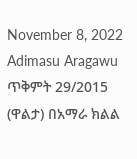November 8, 2022
Adimasu Aragawu
ጥቅምት 29/2015 (ዋልታ) በአማራ ክልል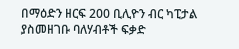በማዕድን ዘርፍ 200 ቢሊዮን ብር ካፒታል ያስመዘገቡ ባለሃብቶች ፍቃድ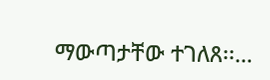ማውጣታቸው ተገለጸ፡፡…